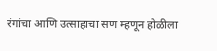रंगांचा आणि उत्साहाचा सण म्हणून होळीला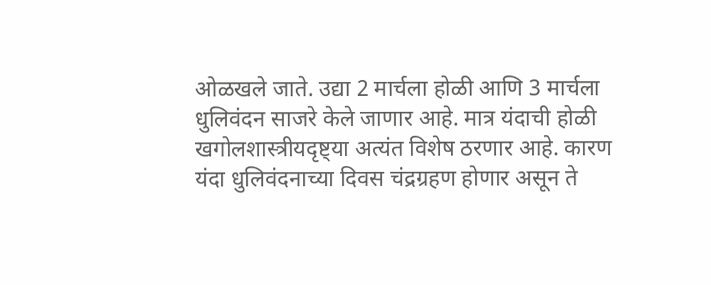ओळखले जाते. उद्या 2 मार्चला होळी आणि 3 मार्चला धुलिवंदन साजरे केले जाणार आहे. मात्र यंदाची होळी खगोलशास्त्रीयदृष्ट्या अत्यंत विशेष ठरणार आहे. कारण यंदा धुलिवंदनाच्या दिवस चंद्रग्रहण होणार असून ते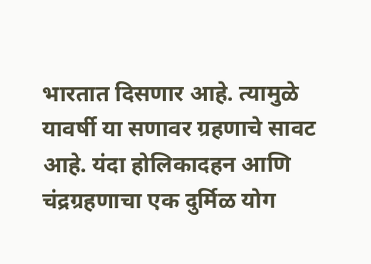भारतात दिसणार आहे. त्यामुळे यावर्षी या सणावर ग्रहणाचे सावट आहे. यंदा होलिकादहन आणि चंद्रग्रहणाचा एक दुर्मिळ योग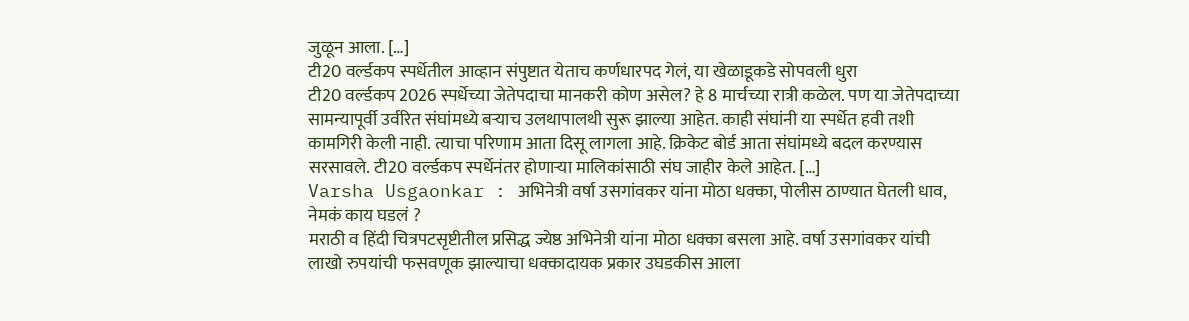जुळून आला. […]
टी20 वर्ल्डकप स्पर्धेतील आव्हान संपुष्टात येताच कर्णधारपद गेलं, या खेळाडूकडे सोपवली धुरा
टी20 वर्ल्डकप 2026 स्पर्धेच्या जेतेपदाचा मानकरी कोण असेल? हे 8 मार्चच्या रात्री कळेल. पण या जेतेपदाच्या सामन्यापूर्वी उर्वरित संघांमध्ये बऱ्याच उलथापालथी सुरू झाल्या आहेत. काही संघांनी या स्पर्धेत हवी तशी कामगिरी केली नाही. त्याचा परिणाम आता दिसू लागला आहे. क्रिकेट बोर्ड आता संघांमध्ये बदल करण्यास सरसावले. टी20 वर्ल्डकप स्पर्धेनंतर होणाऱ्या मालिकांसाठी संघ जाहीर केले आहेत. […]
Varsha Usgaonkar : अभिनेत्री वर्षा उसगांवकर यांना मोठा धक्का, पोलीस ठाण्यात घेतली धाव, नेमकं काय घडलं ?
मराठी व हिंदी चित्रपटसृष्टीतील प्रसिद्ध ज्येष्ठ अभिनेत्री यांना मोठा धक्का बसला आहे. वर्षा उसगांवकर यांची लाखो रुपयांची फसवणूक झाल्याचा धक्कादायक प्रकार उघडकीस आला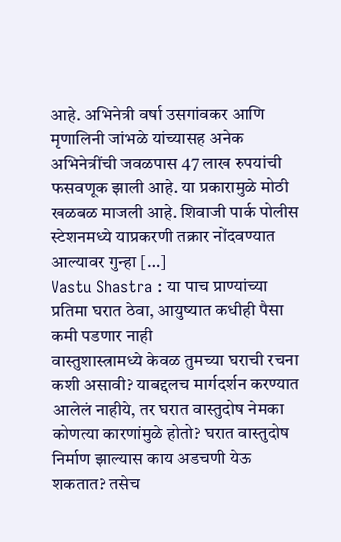आहे. अभिनेत्री वर्षा उसगांवकर आणि मृणालिनी जांभळे यांच्यासह अनेक अभिनेत्रींची जवळपास 47 लाख रुपयांची फसवणूक झाली आहे. या प्रकारामुळे मोठी खळबळ माजली आहे. शिवाजी पार्क पोलीस स्टेशनमध्ये याप्रकरणी तक्रार नोंदवण्यात आल्यावर गुन्हा […]
Vastu Shastra : या पाच प्राण्यांच्या प्रतिमा घरात ठेवा, आयुष्यात कधीही पैसा कमी पडणार नाही
वास्तुशास्त्रामध्ये केवळ तुमच्या घराची रचना कशी असावी? याबद्दलच मार्गदर्शन करण्यात आलेलं नाहीये, तर घरात वास्तुदोष नेमका कोणत्या कारणांमुळे होतो? घरात वास्तुदोष निर्माण झाल्यास काय अडचणी येऊ शकतात? तसेच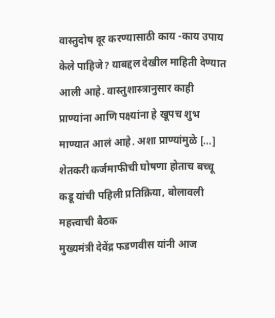वास्तुदोष दूर करण्यासाठी काय -काय उपाय केले पाहिजे? याबद्दल देखील माहिती देण्यात आली आहे. वास्तुशास्त्रानुसार काही प्राण्यांना आणि पक्ष्यांना हे खूपच शुभ माण्यात आलं आहे. अशा प्राण्यांमुळे […]
शेतकरी कर्जमाफीची घोषणा होताच बच्चू कडू यांची पहिली प्रतिक्रिया, बोलावली महत्त्वाची बैठक
मुख्यमंत्री देवेंद्र फडणवीस यांनी आज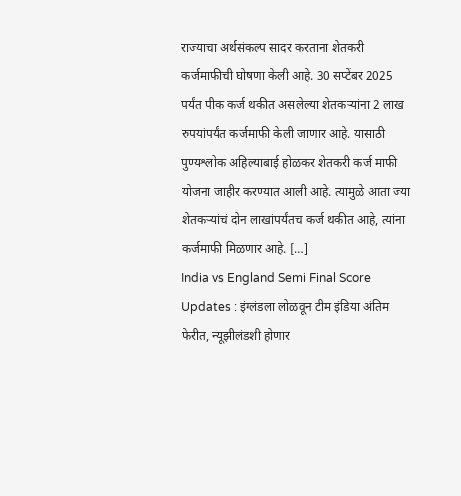राज्याचा अर्थसंकल्प सादर करताना शेतकरी कर्जमाफीची घोषणा केली आहे. 30 सप्टेंबर 2025 पर्यंत पीक कर्ज थकीत असलेल्या शेतकऱ्यांना 2 लाख रुपयांपर्यंत कर्जमाफी केली जाणार आहे. यासाठी पुण्यश्लोक अहिल्याबाई होळकर शेतकरी कर्ज माफी योजना जाहीर करण्यात आली आहे. त्यामुळे आता ज्या शेतकऱ्यांचं दोन लाखांपर्यंतच कर्ज थकीत आहे, त्यांना कर्जमाफी मिळणार आहे. […]
India vs England Semi Final Score Updates : इंग्लंडला लोळवून टीम इंडिया अंतिम फेरीत, न्यूझीलंडशी होणार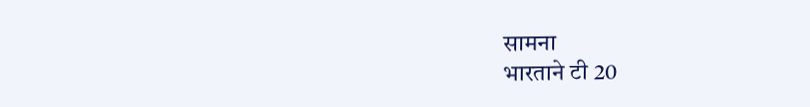सामना
भारताने टी 20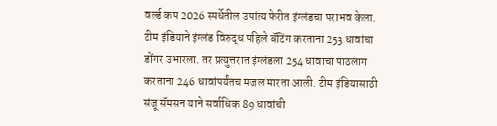वर्ल्ड कप 2026 स्पर्धेतील उपांत्य फेरीत इंग्लंडचा पराभव केला. टीम इंडियाने इंग्लंड विरुद्ध पहिले बॅटिंग करताना 253 धावांचा डोंगर उभारला. तर प्रत्युत्तरात इंग्लंडला 254 धावाचा पाठलाग करताना 246 धावांपर्यंतच मजल मारता आली. टीम इंडियासाठी संजू सॅमसन याने सर्वाधिक 89 धावांची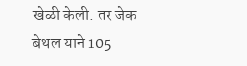खेळी केली. तर जेक बेथल याने 105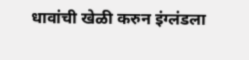धावांची खेळी करुन इंग्लंडला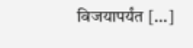विजयापर्यंत […]